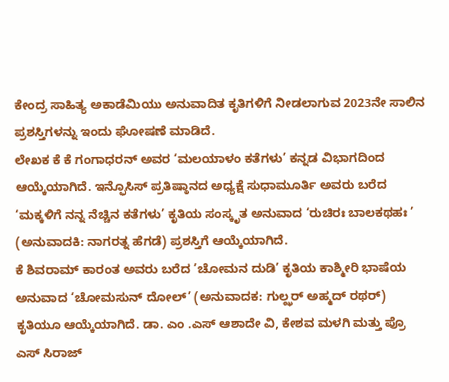ಕೇಂದ್ರ ಸಾಹಿತ್ಯ ಅಕಾಡೆಮಿಯು ಅನುವಾದಿತ ಕೃತಿಗಳಿಗೆ ನೀಡಲಾಗುವ 2023ನೇ ಸಾಲಿನ ಪ್ರಶಸ್ತಿಗಳನ್ನು ಇಂದು ಘೋಷಣೆ ಮಾಡಿದೆ.
ಲೇಖಕ ಕೆ ಕೆ ಗಂಗಾಧರನ್ ಅವರ ‘ಮಲಯಾಳಂ ಕತೆಗಳು’ ಕನ್ನಡ ವಿಭಾಗದಿಂದ ಆಯ್ಕೆಯಾಗಿದೆ. ಇನ್ಫೊಸಿಸ್ ಪ್ರತಿಷ್ಠಾನದ ಅಧ್ಯಕ್ಷೆ ಸುಧಾಮೂರ್ತಿ ಅವರು ಬರೆದ ‘ಮಕ್ಕಳಿಗೆ ನನ್ನ ನೆಚ್ಚಿನ ಕತೆಗಳು’ ಕೃತಿಯ ಸಂಸ್ಕೃತ ಅನುವಾದ ‘ರುಚಿರಃ ಬಾಲಕಥಹಃ ’ (ಅನುವಾದಕಿ: ನಾಗರತ್ನ ಹೆಗಡೆ) ಪ್ರಶಸ್ತಿಗೆ ಆಯ್ಕೆಯಾಗಿದೆ.
ಕೆ ಶಿವರಾಮ್ ಕಾರಂತ ಅವರು ಬರೆದ ’ಚೋಮನ ದುಡಿ’ ಕೃತಿಯ ಕಾಶ್ಮೀರಿ ಭಾಷೆಯ ಅನುವಾದ ‘ಚೋಮಸುನ್ ದೋಲ್’ (ಅನುವಾದಕ: ಗುಲ್ಝರ್ ಅಹ್ಮದ್ ರಥರ್) ಕೃತಿಯೂ ಆಯ್ಕೆಯಾಗಿದೆ. ಡಾ. ಎಂ .ಎಸ್ ಆಶಾದೇ ವಿ, ಕೇಶವ ಮಳಗಿ ಮತ್ತು ಪ್ರೊ ಎಸ್ ಸಿರಾಜ್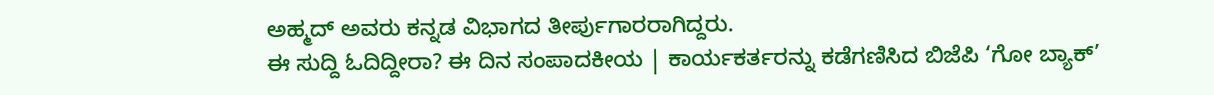ಅಹ್ಮದ್ ಅವರು ಕನ್ನಡ ವಿಭಾಗದ ತೀರ್ಪುಗಾರರಾಗಿದ್ದರು.
ಈ ಸುದ್ದಿ ಓದಿದ್ದೀರಾ? ಈ ದಿನ ಸಂಪಾದಕೀಯ | ಕಾರ್ಯಕರ್ತರನ್ನು ಕಡೆಗಣಿಸಿದ ಬಿಜೆಪಿ ‘ಗೋ ಬ್ಯಾಕ್’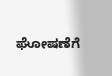ಘೋಷಣೆಗೆ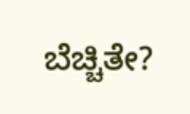ಬೆಚ್ಚಿತೇ?